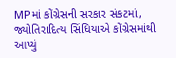MPમાં કોંગ્રેસની સરકાર સંકટમાં, જ્યોતિરાદિત્ય સિંધિયાએ કોંગ્રેસમાંથી આપ્યું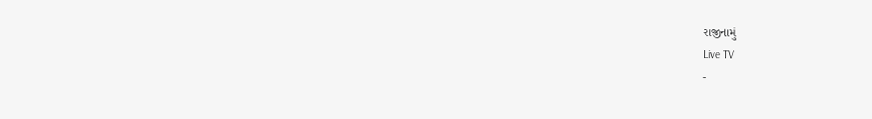રાજીનામું
Live TV
-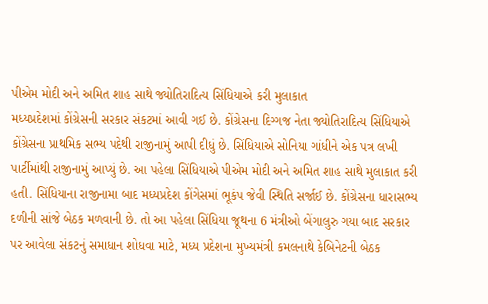પીએમ મોદી અને અમિત શાહ સાથે જ્યોતિરાદિત્ય સિંધિયાએ કરી મુલાકાત
મધ્યપ્રદેશમાં કોંગ્રેસની સરકાર સંકટમાં આવી ગઈ છે. કોંગ્રેસના દિગ્ગજ નેતા જ્યોતિરાદિત્ય સિંધિયાએ કોંગ્રેસના પ્રાથમિક સભ્ય પદેથી રાજીનામું આપી દીધું છે. સિંધિયાએ સોનિયા ગાંધીને એક પત્ર લખી પાર્ટીમાંથી રાજીનામું આપ્યું છે. આ પહેલા સિંધિયાએ પીએમ મોદી અને અમિત શાહ સાથે મુલાકાત કરી હતી. સિંધિયાના રાજીનામા બાદ મધ્યપ્રદેશ કોંગેસમાં ભૂકંપ જેવી સ્થિતિ સર્જાઈ છે. કોંગ્રેસના ધારાસભ્ય દળીની સાંજે બેઠક મળવાની છે. તો આ પહેલા સિંધિયા જૂથના 6 મંત્રીઓ બેંગાલુરુ ગયા બાદ સરકાર પર આવેલા સંકટનું સમાધાન શોધવા માટે, મધ્ય પ્રદેશના મુખ્યમંત્રી કમલનાથે કેબિનેટની બેઠક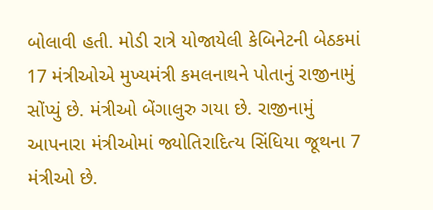બોલાવી હતી. મોડી રાત્રે યોજાયેલી કેબિનેટની બેઠકમાં 17 મંત્રીઓએ મુખ્યમંત્રી કમલનાથને પોતાનું રાજીનામું સોંપ્યું છે. મંત્રીઓ બેંગાલુરુ ગયા છે. રાજીનામું આપનારા મંત્રીઓમાં જ્યોતિરાદિત્ય સિંધિયા જૂથના 7 મંત્રીઓ છે.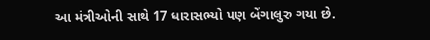આ મંત્રીઓની સાથે 17 ધારાસભ્યો પણ બેંગાલુરુ ગયા છે.